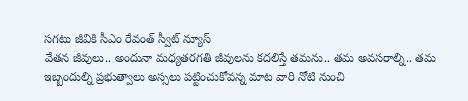సగటు జీవికి సీఎం రేవంత్ స్వీట్ న్యూస్
వేతన జీవులు.. అందునా మధ్యతరగతి జీవులను కదలిస్తే తమను.. తమ అవసరాల్ని.. తమ ఇబ్బందుల్ని ప్రభుత్వాలు అస్సలు పట్టించుకోవన్న మాట వారి నోటి నుంచి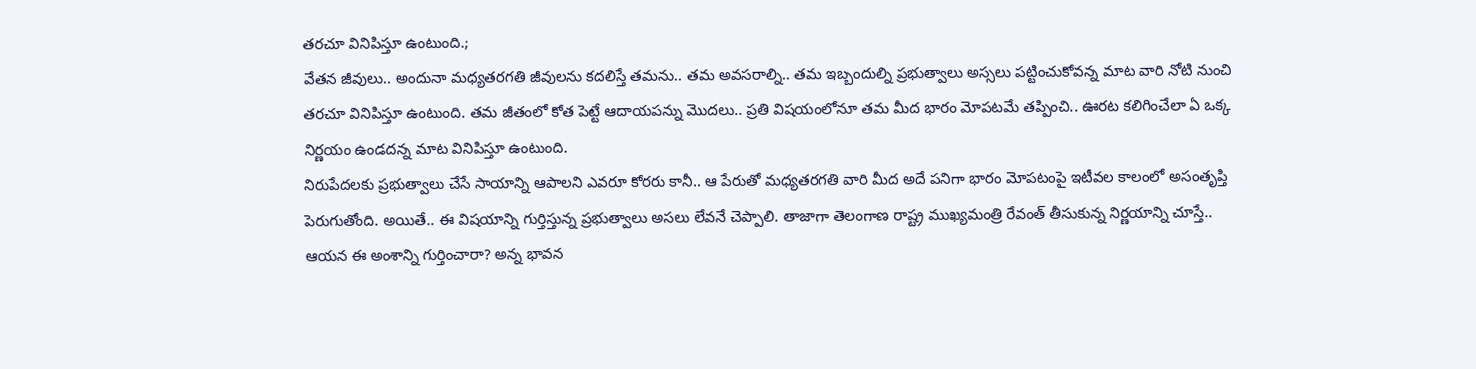తరచూ వినిపిస్తూ ఉంటుంది.;
వేతన జీవులు.. అందునా మధ్యతరగతి జీవులను కదలిస్తే తమను.. తమ అవసరాల్ని.. తమ ఇబ్బందుల్ని ప్రభుత్వాలు అస్సలు పట్టించుకోవన్న మాట వారి నోటి నుంచి తరచూ వినిపిస్తూ ఉంటుంది. తమ జీతంలో కోత పెట్టే ఆదాయపన్ను మొదలు.. ప్రతి విషయంలోనూ తమ మీద భారం మోపటమే తప్పించి.. ఊరట కలిగించేలా ఏ ఒక్క నిర్ణయం ఉండదన్న మాట వినిపిస్తూ ఉంటుంది.
నిరుపేదలకు ప్రభుత్వాలు చేసే సాయాన్ని ఆపాలని ఎవరూ కోరరు కానీ.. ఆ పేరుతో మధ్యతరగతి వారి మీద అదే పనిగా భారం మోపటంపై ఇటీవల కాలంలో అసంతృప్తి పెరుగుతోంది. అయితే.. ఈ విషయాన్ని గుర్తిస్తున్న ప్రభుత్వాలు అసలు లేవనే చెప్పాలి. తాజాగా తెలంగాణ రాష్ట్ర ముఖ్యమంత్రి రేవంత్ తీసుకున్న నిర్ణయాన్ని చూస్తే.. ఆయన ఈ అంశాన్ని గుర్తించారా? అన్న భావన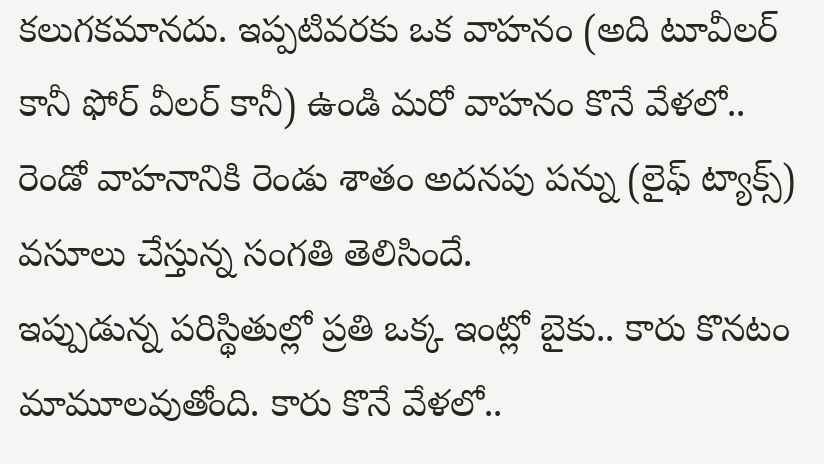కలుగకమానదు. ఇప్పటివరకు ఒక వాహనం (అది టూవీలర్ కానీ ఫోర్ వీలర్ కానీ) ఉండి మరో వాహనం కొనే వేళలో.. రెండో వాహనానికి రెండు శాతం అదనపు పన్ను (లైఫ్ ట్యాక్స్) వసూలు చేస్తున్న సంగతి తెలిసిందే.
ఇప్పుడున్న పరిస్థితుల్లో ప్రతి ఒక్క ఇంట్లో బైకు.. కారు కొనటం మామూలవుతోంది. కారు కొనే వేళలో..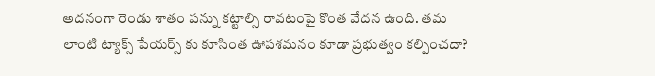అదనంగా రెండు శాతం పన్ను కట్టాల్సి రావటంపై కొంత వేదన ఉంది. తమ లాంటి ట్యాక్స్ పేయర్స్ కు కూసింత ఊపశమనం కూడా ప్రభుత్వం కల్పించదా?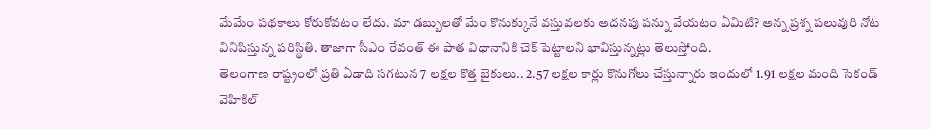మేమేం పథకాలు కోరుకోవటం లేదు. మా డబ్బులతో మేం కొనుక్కునే వస్తువలకు అదనపు పన్ను వేయటం ఏమిటి? అన్న ప్రశ్న పలువురి నోట వినిపిస్తున్న పరిస్థితి. తాజాగా సీఎం రేవంత్ ఈ పాత విధానానికి చెక్ పెట్టాలని భావిస్తున్నట్లు తెలుస్తోంది.
తెలంగాణ రాష్ట్రంలో ప్రతి ఏడాది సగటున 7 లక్షల కొత్త బైకులు.. 2.57 లక్షల కార్లు కొనుగోలు చేస్తున్నారు ఇందులో 1.91 లక్షల మంది సెకండ్ వెహికిల్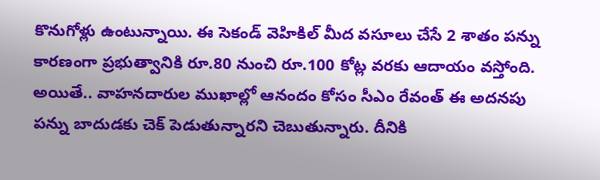కొనుగోళ్లు ఉంటున్నాయి. ఈ సెకండ్ వెహికిల్ మీద వసూలు చేసే 2 శాతం పన్ను కారణంగా ప్రభుత్వానికి రూ.80 నుంచి రూ.100 కోట్ల వరకు ఆదాయం వస్తోంది. అయితే.. వాహనదారుల ముఖాల్లో ఆనందం కోసం సీఎం రేవంత్ ఈ అదనపు పన్ను బాదుడకు చెక్ పెడుతున్నారని చెబుతున్నారు. దీనికి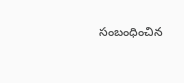సంబంధించిన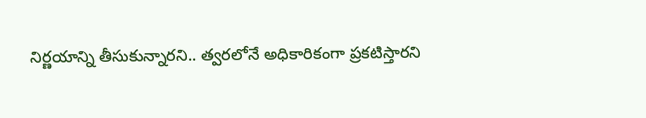నిర్ణయాన్ని తీసుకున్నారని.. త్వరలోనే అధికారికంగా ప్రకటిస్తారని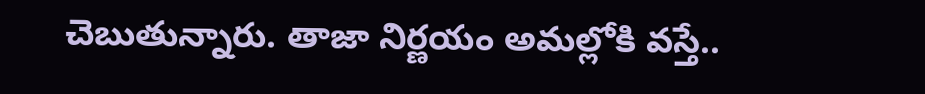చెబుతున్నారు. తాజా నిర్ణయం అమల్లోకి వస్తే..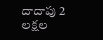దాదాపు 2 లక్షల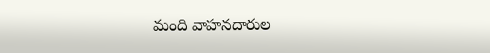మంది వాహనదారుల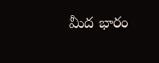మీద భారం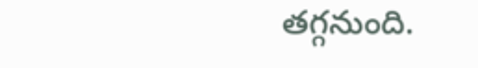తగ్గనుంది.